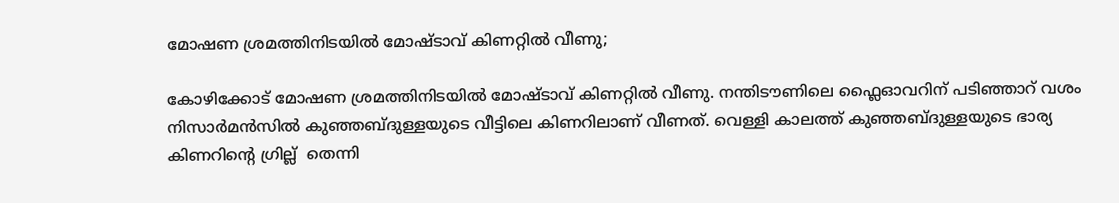മോഷണ ശ്രമത്തിനിടയിൽ മോഷ്ടാവ് കിണറ്റിൽ വീണു;

കോഴിക്കോട് മോഷണ ശ്രമത്തിനിടയിൽ മോഷ്ടാവ് കിണറ്റിൽ വീണു. നന്തിടൗണിലെ ഫ്ലൈഓവറിന് പടിഞ്ഞാറ് വശം നിസാർമൻസിൽ കുഞ്ഞബ്ദുള്ളയുടെ വീട്ടിലെ കിണറിലാണ് വീണത്. വെള്ളി കാലത്ത് കുഞ്ഞബ്ദുള്ളയുടെ ഭാര്യ കിണറിൻ്റെ ഗ്രില്ല്  തെന്നി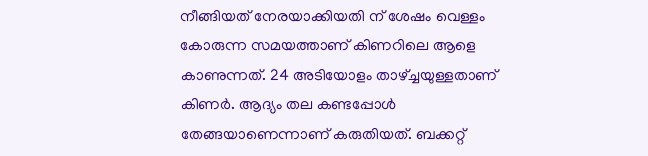നീങ്ങിയത് നേരയാക്കിയതി ന് ശേഷം വെള്ളം കോരുന്ന സമയത്താണ് കിണറിലെ ആളെ കാണുന്നത്. 24 അടിയോളം താഴ്ച്ചയുള്ളതാണ് കിണർ. ആദ്യം തല കണ്ടപ്പോൾ തേങ്ങയാണെന്നാണ് കരുതിയത്. ബക്കറ്റ്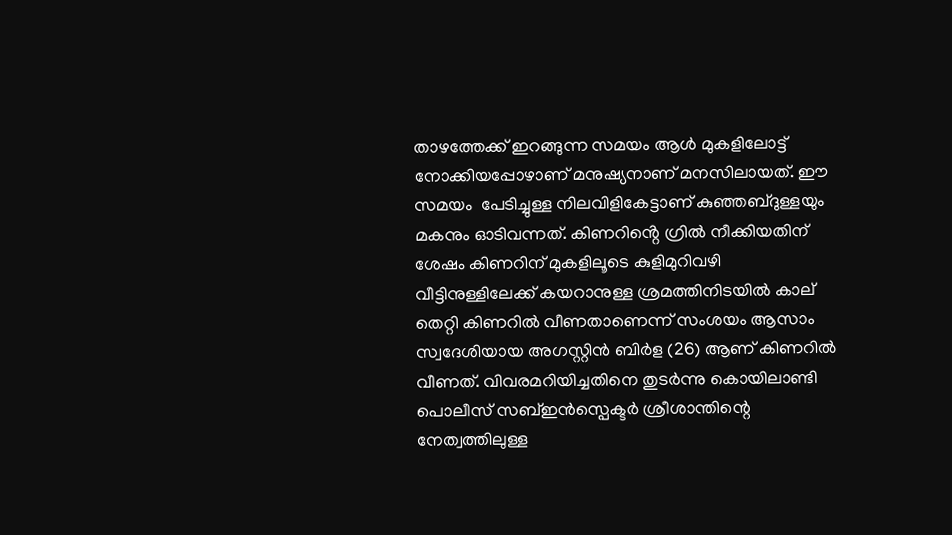താഴത്തേക്ക് ഇറങ്ങുന്ന സമയം ആൾ മുകളിലോട്ട് നോക്കിയപ്പോഴാണ് മനുഷ്യനാണ് മനസിലായത്. ഈ സമയം  പേടിച്ചുള്ള നിലവിളികേട്ടാണ് കുഞ്ഞബ്ദുള്ളയും മകനും ഓടിവന്നത്. കിണറിൻ്റെ ഗ്രിൽ നീക്കിയതിന് ശേഷം കിണറിന് മുകളിലൂടെ കുളിമുറിവഴി വീട്ടിനുള്ളിലേക്ക് കയറാനുള്ള ശ്രമത്തിനിടയിൽ കാല് തെറ്റി കിണറിൽ വീണതാണെന്ന് സംശയം ആസാം സ്വദേശിയായ അഗസ്റ്റിൻ ബിർള (26) ആണ് കിണറിൽ വീണത്. വിവരമറിയിച്ചതിനെ തുടർന്നു കൊയിലാണ്ടി പൊലീസ് സബ്ഇൻസ്പെക്ടർ ശ്രീശാന്തിന്റെ  നേത്വത്തിലുള്ള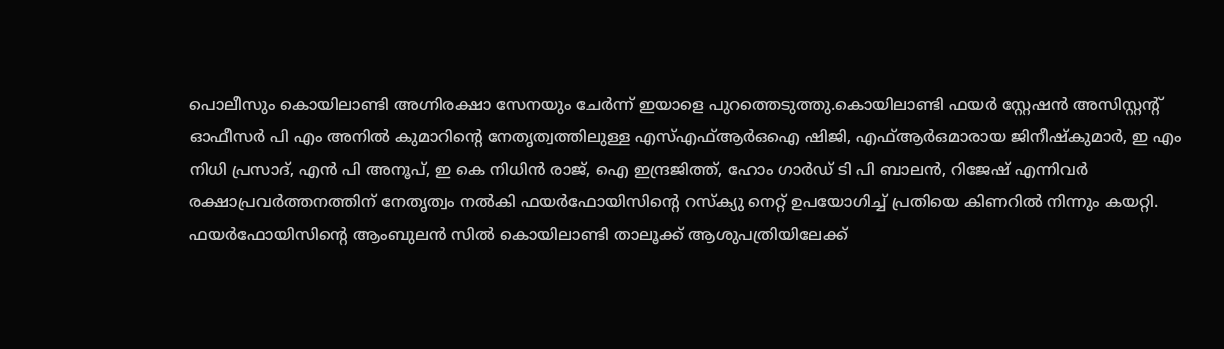പൊലീസും കൊയിലാണ്ടി അഗ്നിരക്ഷാ സേനയും ചേർന്ന് ഇയാളെ പുറത്തെടുത്തു.കൊയിലാണ്ടി ഫയർ സ്റ്റേഷൻ അസിസ്റ്റൻ്റ് ഓഫീസർ പി എം അനിൽ കുമാറിൻ്റെ നേതൃത്വത്തിലുള്ള എസ്എഫ്ആർഒഐ ഷിജി, എഫ്ആർഒമാരായ ജിനീഷ്കുമാർ, ഇ എം നിധി പ്രസാദ്, എൻ പി അനൂപ്, ഇ കെ നിധിൻ രാജ്, ഐ ഇന്ദ്രജിത്ത്, ഹോം ഗാർഡ് ടി പി ബാലൻ, റിജേഷ് എന്നിവർ രക്ഷാപ്രവർത്തനത്തിന് നേതൃത്വം നൽകി ഫയർഫോയിസിൻ്റെ റസ്ക്യു നെറ്റ് ഉപയോഗിച്ച് പ്രതിയെ കിണറിൽ നിന്നും കയറ്റി. ഫയർഫോയിസിൻ്റെ ആംബുലൻ സിൽ കൊയിലാണ്ടി താലൂക്ക് ആശുപത്രിയിലേക്ക്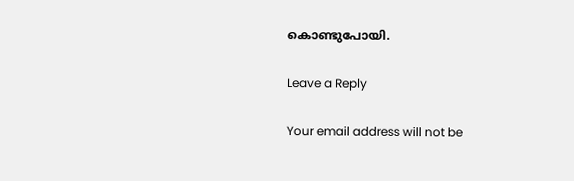കൊണ്ടുപോയി.

Leave a Reply

Your email address will not be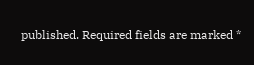published. Required fields are marked *